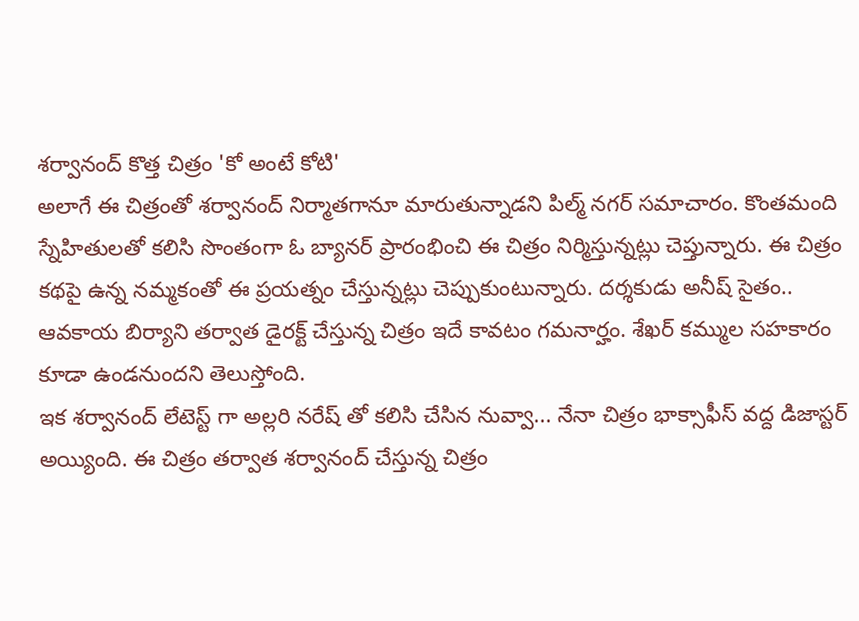శర్వానంద్ కొత్త చిత్రం 'కో అంటే కోటి'
అలాగే ఈ చిత్రంతో శర్వానంద్ నిర్మాతగానూ మారుతున్నాడని పిల్మ్ నగర్ సమాచారం. కొంతమంది స్నేహితులతో కలిసి సొంతంగా ఓ బ్యానర్ ప్రారంభించి ఈ చిత్రం నిర్మిస్తున్నట్లు చెప్తున్నారు. ఈ చిత్రం కథపై ఉన్న నమ్మకంతో ఈ ప్రయత్నం చేస్తున్నట్లు చెప్పుకుంటున్నారు. దర్శకుడు అనీష్ సైతం.. ఆవకాయ బిర్యాని తర్వాత డైరక్ట్ చేస్తున్న చిత్రం ఇదే కావటం గమనార్హం. శేఖర్ కమ్ముల సహకారం కూడా ఉండనుందని తెలుస్తోంది.
ఇక శర్వానంద్ లేటెస్ట్ గా అల్లరి నరేష్ తో కలిసి చేసిన నువ్వా... నేనా చిత్రం భాక్సాఫీస్ వద్ద డిజాస్టర్ అయ్యింది. ఈ చిత్రం తర్వాత శర్వానంద్ చేస్తున్న చిత్రం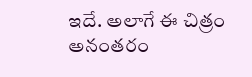ఇదే. అలాగే ఈ చిత్రం అనంతరం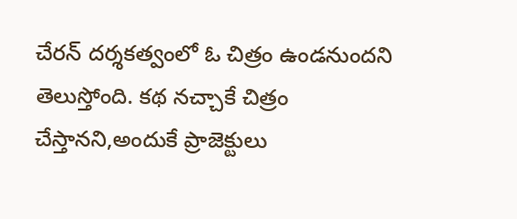చేరన్ దర్శకత్వంలో ఓ చిత్రం ఉండనుందని తెలుస్తోంది. కథ నచ్చాకే చిత్రం చేస్తానని,అందుకే ప్రాజెక్టులు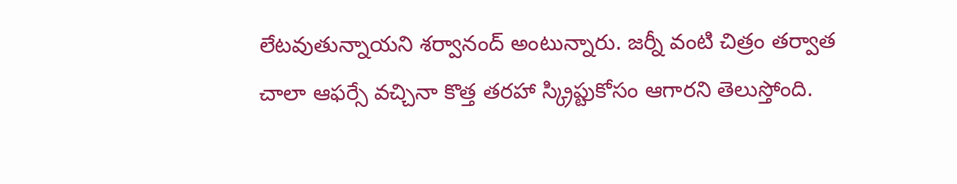లేటవుతున్నాయని శర్వానంద్ అంటున్నారు. జర్నీ వంటి చిత్రం తర్వాత చాలా ఆఫర్సే వచ్చినా కొత్త తరహా స్క్రిప్టుకోసం ఆగారని తెలుస్తోంది.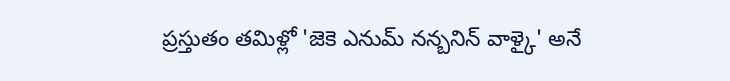ప్రస్తుతం తమిళ్లో 'జెకె ఎనుమ్ నన్బనిన్ వాళ్కై' అనే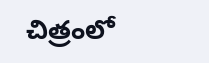చిత్రంలో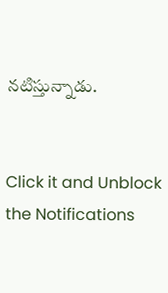నటిస్తున్నాడు.


Click it and Unblock the Notifications